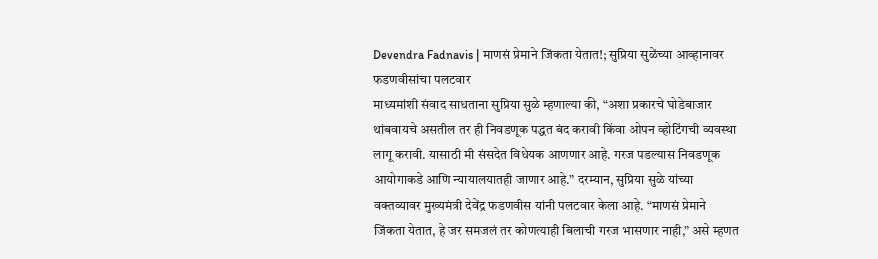Devendra Fadnavis | माणसं प्रेमाने जिंकता येतात!; सुप्रिया सुळेंच्या आव्हानावर फडणवीसांचा पलटवार
माध्यमांशी संवाद साधताना सुप्रिया सुळे म्हणाल्या की, “अशा प्रकारचे घोडेबाजार थांबवायचे असतील तर ही निवडणूक पद्धत बंद करावी किंवा ओपन व्होटिंगची व्यवस्था लागू करावी. यासाठी मी संसदेत विधेयक आणणार आहे. गरज पडल्यास निवडणूक आयोगाकडे आणि न्यायालयातही जाणार आहे.” दरम्यान, सुप्रिया सुळे यांच्या वक्तव्यावर मुख्यमंत्री देवेंद्र फडणवीस यांनी पलटवार केला आहे. “माणसं प्रेमाने जिंकता येतात, हे जर समजलं तर कोणत्याही बिलाची गरज भासणार नाही,” असे म्हणत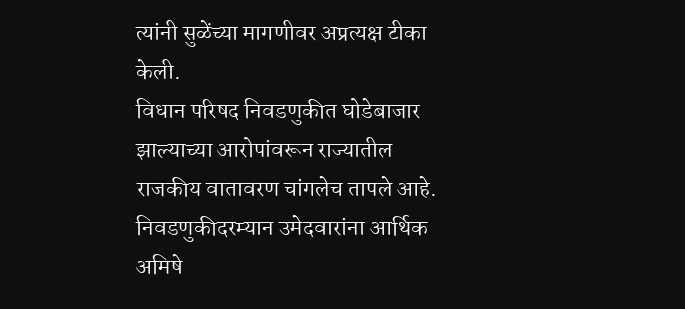त्यांनी सुळेंच्या मागणीवर अप्रत्यक्ष टीका केली.
विधान परिषद निवडणुकीत घोडेबाजार झाल्याच्या आरोपांवरून राज्यातील राजकीय वातावरण चांगलेच तापले आहे. निवडणुकीदरम्यान उमेदवारांना आर्थिक अमिषे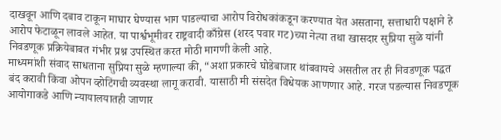दाखवून आणि दबाव टाकून माघार घेण्यास भाग पाडल्याचा आरोप विरोधकांकडून करण्यात येत असताना, सत्ताधारी पक्षाने हे आरोप फेटाळून लावले आहेत. या पार्श्वभूमीवर राष्ट्रवादी काँग्रेस (शरद पवार गट)च्या नेत्या तथा खासदार सुप्रिया सुळे यांनी निवडणूक प्रक्रियेबाबत गंभीर प्रश्न उपस्थित करत मोठी मागणी केली आहे.
माध्यमांशी संवाद साधताना सुप्रिया सुळे म्हणाल्या की, “अशा प्रकारचे घोडेबाजार थांबवायचे असतील तर ही निवडणूक पद्धत बंद करावी किंवा ओपन व्होटिंगची व्यवस्था लागू करावी. यासाठी मी संसदेत विधेयक आणणार आहे. गरज पडल्यास निवडणूक आयोगाकडे आणि न्यायालयातही जाणार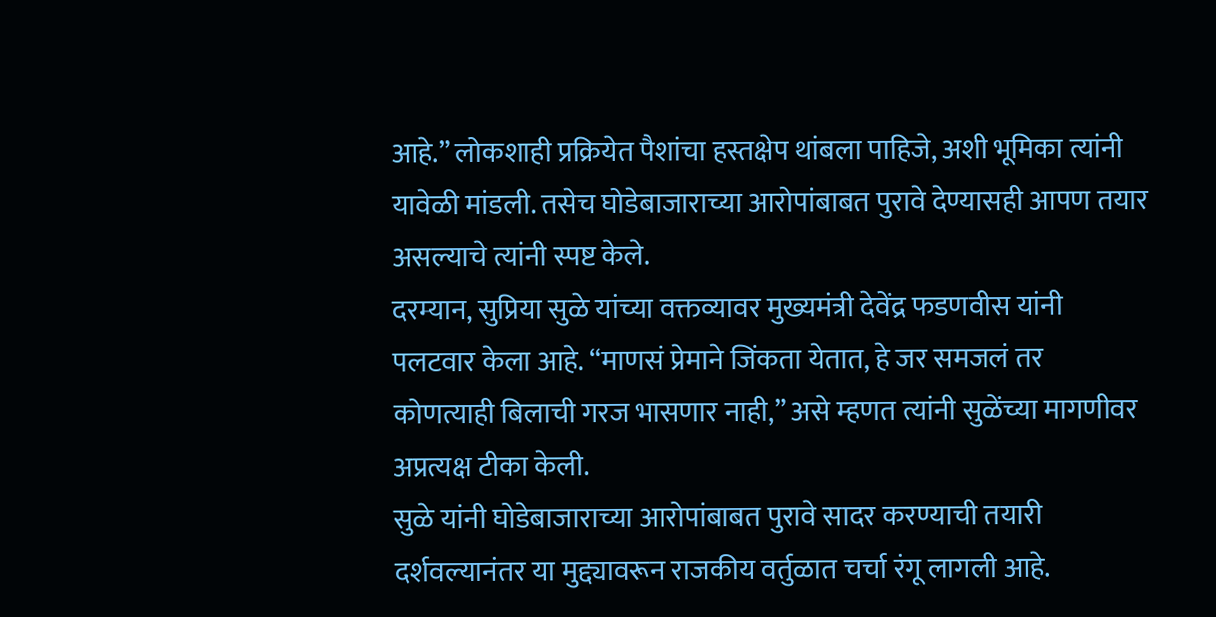आहे.” लोकशाही प्रक्रियेत पैशांचा हस्तक्षेप थांबला पाहिजे, अशी भूमिका त्यांनी यावेळी मांडली. तसेच घोडेबाजाराच्या आरोपांबाबत पुरावे देण्यासही आपण तयार असल्याचे त्यांनी स्पष्ट केले.
दरम्यान, सुप्रिया सुळे यांच्या वक्तव्यावर मुख्यमंत्री देवेंद्र फडणवीस यांनी पलटवार केला आहे. “माणसं प्रेमाने जिंकता येतात, हे जर समजलं तर कोणत्याही बिलाची गरज भासणार नाही,” असे म्हणत त्यांनी सुळेंच्या मागणीवर अप्रत्यक्ष टीका केली.
सुळे यांनी घोडेबाजाराच्या आरोपांबाबत पुरावे सादर करण्याची तयारी दर्शवल्यानंतर या मुद्द्यावरून राजकीय वर्तुळात चर्चा रंगू लागली आहे.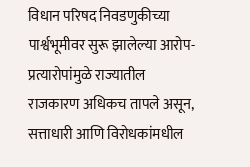विधान परिषद निवडणुकीच्या पार्श्वभूमीवर सुरू झालेल्या आरोप-प्रत्यारोपांमुळे राज्यातील राजकारण अधिकच तापले असून, सत्ताधारी आणि विरोधकांमधील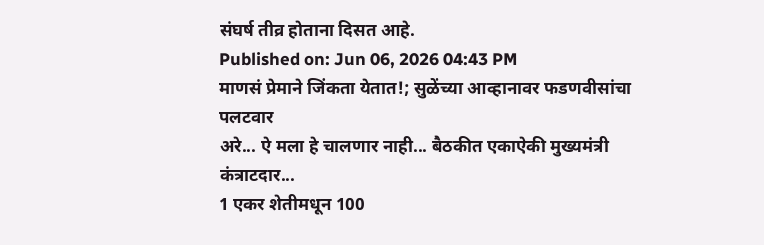संघर्ष तीव्र होताना दिसत आहे.
Published on: Jun 06, 2026 04:43 PM
माणसं प्रेमाने जिंकता येतात!; सुळेंच्या आव्हानावर फडणवीसांचा पलटवार
अरे... ऐ मला हे चालणार नाही... बैठकीत एकाऐकी मुख्यमंत्री कंत्राटदार...
1 एकर शेतीमधून 100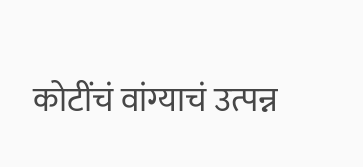कोटींचं वांग्याचं उत्पन्न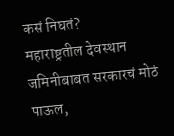कसं निघतं?
महाराष्ट्रतील देवस्थान जमिनीबाबत सरकारचं मोठं पाऊल,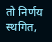तो निर्णय स्थगित,